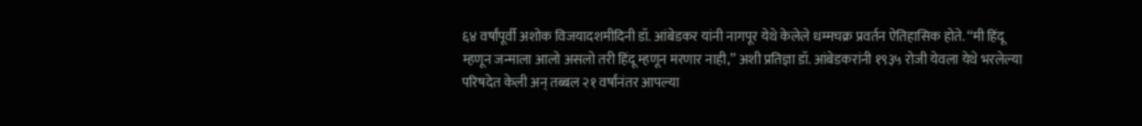६४ वर्षांपूर्वी अशोक विजयादशमीदिनी डॉ. आंबेडकर यांनी नागपूर येथे केलेले धम्मचक्र प्रवर्तन ऐतिहासिक होते. ‘‘मी हिंदू म्हणून जन्माला आलो असलो तरी हिंदू म्हणून मरणार नाही,’’ अशी प्रतिज्ञा डॉ. आंबेडकरांनी १९३५ रोजी येवला येथे भरलेल्या परिषदेत केली अन् तब्बल २१ वर्षांनंतर आपल्या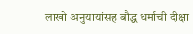लाखो अनुयायांसह बौद्ध धर्माची दीक्षा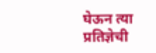घेऊन त्या प्रतिज्ञेची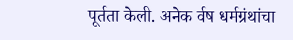पूर्तता केली. अनेक र्वष धर्मग्रंथांचा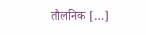तौलनिक […]